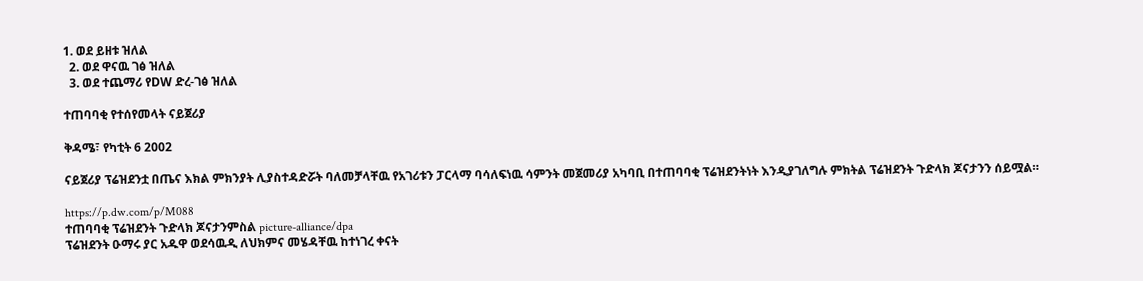1. ወደ ይዘቱ ዝለል
  2. ወደ ዋናዉ ገፅ ዝለል
  3. ወደ ተጨማሪ የDW ድረ-ገፅ ዝለል

ተጠባባቂ የተሰየመላት ናይጀሪያ

ቅዳሜ፣ የካቲት 6 2002

ናይጀሪያ ፕሬዝደንቷ በጤና እክል ምክንያት ሊያስተዳድሯት ባለመቻላቸዉ የአገሪቱን ፓርላማ ባሳለፍነዉ ሳምንት መጀመሪያ አካባቢ በተጠባባቂ ፕሬዝደንትነት እንዲያገለግሉ ምክትል ፕሬዝደንት ጉድላክ ጆናታንን ሰይሟል።

https://p.dw.com/p/M088
ተጠባባቂ ፕሬዝደንት ጉድላክ ጆናታንምስል picture-alliance/dpa
ፕሬዝደንት ዑማሩ ያር አዱዋ ወደሳዉዲ ለህክምና መሄዳቸዉ ከተነገረ ቀናት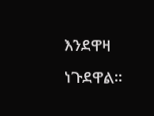እንደዋዛ ነጉደዋል።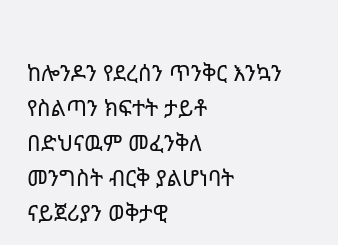ከሎንዶን የደረሰን ጥንቅር እንኳን የስልጣን ክፍተት ታይቶ በድህናዉም መፈንቅለ መንግስት ብርቅ ያልሆነባት ናይጀሪያን ወቅታዊ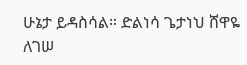ሁኔታ ይዳስሳል። ድልነሳ ጌታነህ ሸዋዬ ለገሠ